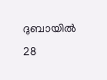ദുബായിൽ 28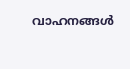വാഹനങ്ങൾ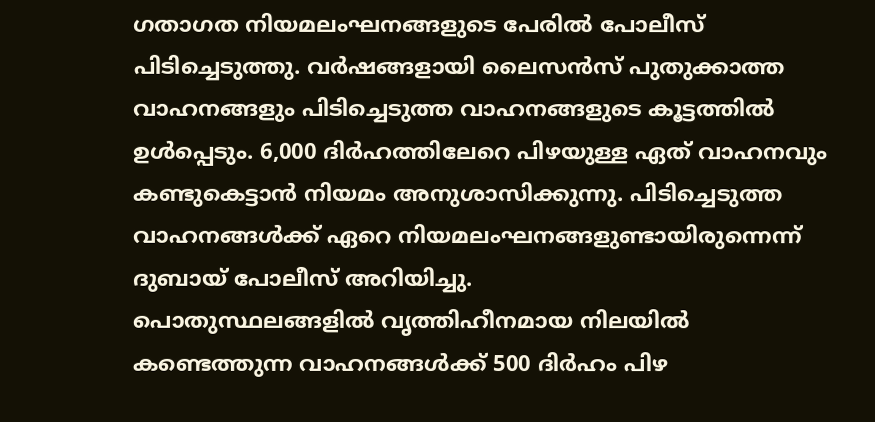ഗതാഗത നിയമലംഘനങ്ങളുടെ പേരിൽ പോലീസ് പിടിച്ചെടുത്തു. വർഷങ്ങളായി ലൈസൻസ് പുതുക്കാത്ത വാഹനങ്ങളും പിടിച്ചെടുത്ത വാഹനങ്ങളുടെ കൂട്ടത്തിൽ ഉൾപ്പെടും. 6,000 ദിർഹത്തിലേറെ പിഴയുള്ള ഏത് വാഹനവും കണ്ടുകെട്ടാൻ നിയമം അനുശാസിക്കുന്നു. പിടിച്ചെടുത്ത വാഹനങ്ങൾക്ക് ഏറെ നിയമലംഘനങ്ങളുണ്ടായിരുന്നെന്ന് ദുബായ് പോലീസ് അറിയിച്ചു.
പൊതുസ്ഥലങ്ങളിൽ വൃത്തിഹീനമായ നിലയിൽ കണ്ടെത്തുന്ന വാഹനങ്ങൾക്ക് 500 ദിർഹം പിഴ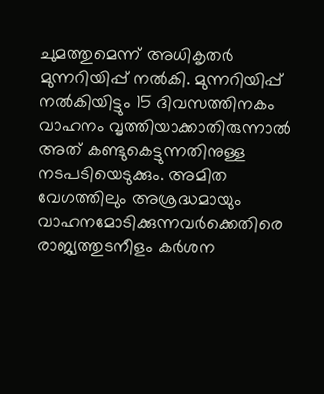ചുമത്തുമെന്ന് അധികൃതർ മുന്നറിയിപ്പ് നൽകി. മുന്നറിയിപ്പ് നൽകിയിട്ടും 15 ദിവസത്തിനകം വാഹനം വൃത്തിയാക്കാതിരുന്നാൽ അത് കണ്ടുകെട്ടുന്നതിനുള്ള നടപടിയെടുക്കും. അമിത വേഗത്തിലും അശ്രദ്ധമായും വാഹനമോടിക്കുന്നവർക്കെതിരെ രാജ്യത്തുടനീളം കർശന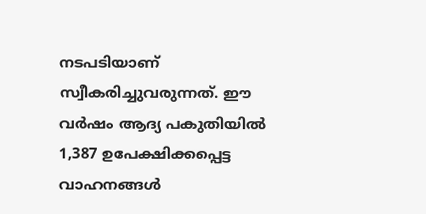നടപടിയാണ് സ്വീകരിച്ചുവരുന്നത്. ഈ വർഷം ആദ്യ പകുതിയിൽ 1,387 ഉപേക്ഷിക്കപ്പെട്ട വാഹനങ്ങൾ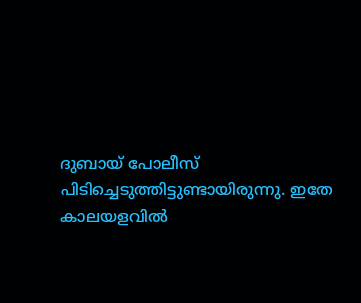ദുബായ് പോലീസ് പിടിച്ചെടുത്തിട്ടുണ്ടായിരുന്നു. ഇതേ കാലയളവിൽ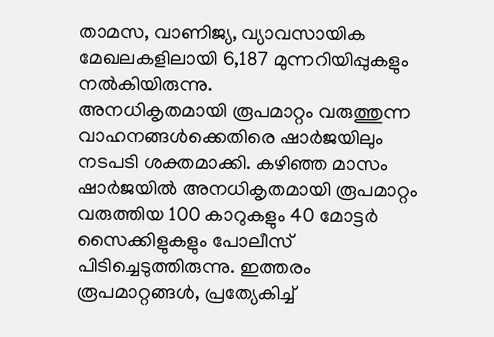താമസ, വാണിജ്യ, വ്യാവസായിക മേഖലകളിലായി 6,187 മുന്നറിയിപ്പുകളും നൽകിയിരുന്നു.
അനധികൃതമായി രൂപമാറ്റം വരുത്തുന്ന വാഹനങ്ങൾക്കെതിരെ ഷാർജയിലും നടപടി ശക്തമാക്കി. കഴിഞ്ഞ മാസം ഷാർജയിൽ അനധികൃതമായി രൂപമാറ്റം വരുത്തിയ 100 കാറുകളും 40 മോട്ടർ സൈക്കിളുകളും പോലീസ് പിടിച്ചെടുത്തിരുന്നു. ഇത്തരം രൂപമാറ്റങ്ങൾ, പ്രത്യേകിച്ച്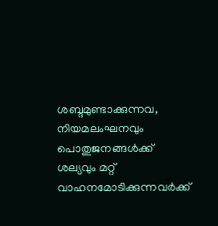ശബ്ദമുണ്ടാക്കുന്നവ, നിയമലംഘനവും പൊതുജനങ്ങൾക്ക് ശല്യവും മറ്റ് വാഹനമോടിക്കുന്നവർക്ക്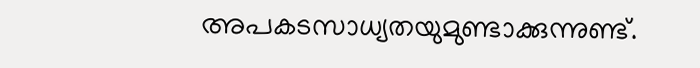അപകടസാധ്യതയുമുണ്ടാക്കുന്നുണ്ട്.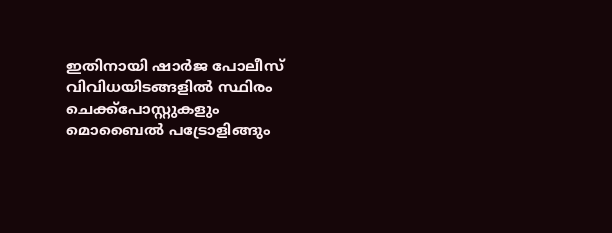ഇതിനായി ഷാർജ പോലീസ് വിവിധയിടങ്ങളിൽ സ്ഥിരം ചെക്ക്പോസ്റ്റുകളും മൊബൈൽ പട്രോളിങ്ങും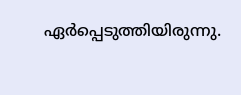ഏർപ്പെടുത്തിയിരുന്നു.